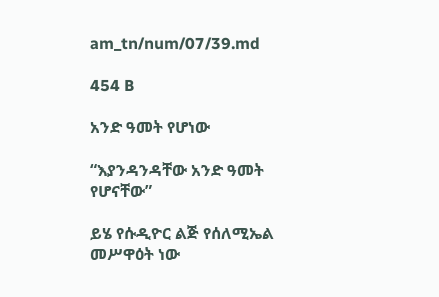am_tn/num/07/39.md

454 B

አንድ ዓመት የሆነው

“እያንዳንዳቸው አንድ ዓመት የሆናቸው”

ይሄ የሱዲዮር ልጅ የሰለሚኤል መሥዋዕት ነው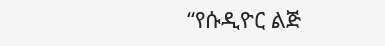“የሱዲዮር ልጅ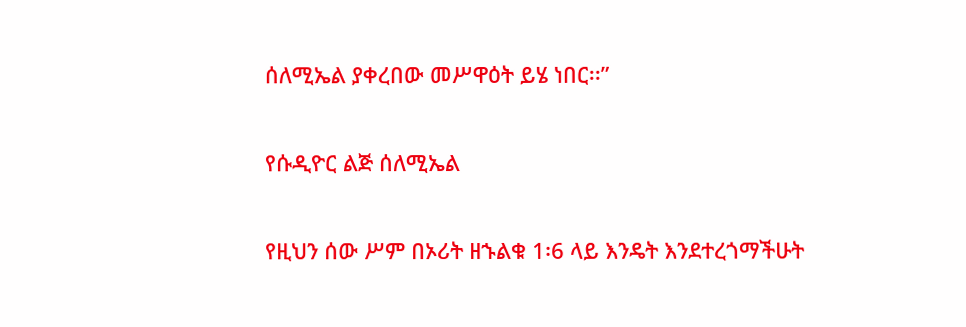ሰለሚኤል ያቀረበው መሥዋዕት ይሄ ነበር፡፡”

የሱዲዮር ልጅ ሰለሚኤል

የዚህን ሰው ሥም በኦሪት ዘኁልቁ 1፡6 ላይ እንዴት እንደተረጎማችሁት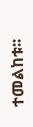ተመልከቱ፡፡